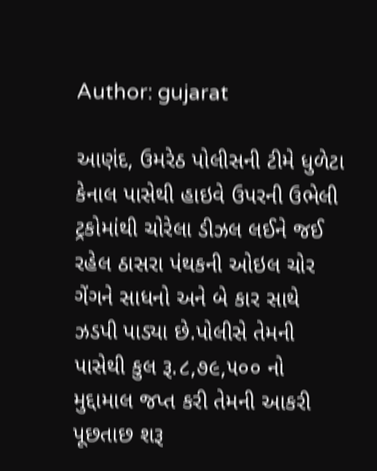Author: gujarat

આણંદ, ઉમરેઠ પોલીસની ટીમે ધુળેટા કેનાલ પાસેથી હાઇવે ઉપરની ઉભેલી ટ્રકોમાંથી ચોરેલા ડીઝલ લઈને જઈ રહેલ ઠાસરા પંથકની ઓઇલ ચોર ગેંગને સાધનો અને બે કાર સાથે ઝડપી પાડ્યા છે.પોલીસે તેમની પાસેથી કુલ રૂ.૮,૭૯,૫૦૦ નો મુદ્દામાલ જપ્ત કરી તેમની આકરી પૂછતાછ શરૂ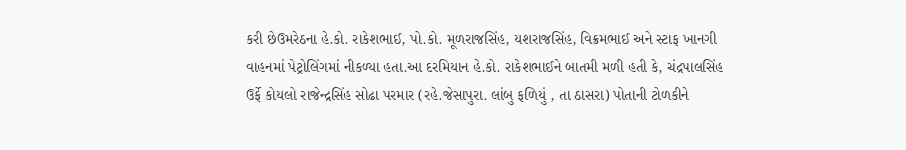કરી છેઉમરેઠના હે.કો. રાકેશભાઈ, પો.કો. મૂળરાજસિંહ, યશરાજસિંહ, વિક્રમભાઈ અને સ્ટાફ ખાનગી વાહનમાં પેટ્રોલિંગમાં નીકળ્યા હતા.આ દરમિયાન હે.કો. રાકેશભાઈને બાતમી મળી હતી કે, ચંદ્રપાલસિંહ ઉર્ફે કોયલો રાજેન્દ્રસિંહ સોઢા પરમાર (રહે.જેસાપુરા. લાંબુ ફળિયું , તા ઠાસરા) પોતાની ટોળકીને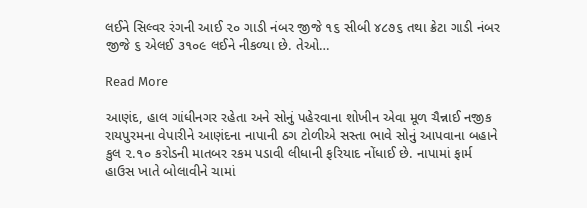લઈને સિલ્વર રંગની આઈ ૨૦ ગાડી નંબર જીજે ૧૬ સીબી ૪૮૭૬ તથા ક્રેટા ગાડી નંબર જીજે ૬ એલઈ ૩૧૦૯ લઈને નીકળ્યા છે. તેઓ…

Read More

આણંદ, હાલ ગાંધીનગર રહેતા અને સોનું પહેરવાના શોખીન એવા મૂળ ચૈન્નાઈ નજીક રાયપુરમના વેપારીને આણંદના નાપાની ઠગ ટોળીએ સસ્તા ભાવે સોનું આપવાના બહાને કુલ ૨.૧૦ કરોડની માતબર રકમ પડાવી લીધાની ફરિયાદ નોંધાઈ છે. નાપામાં ફાર્મ હાઉસ ખાતે બોલાવીને ચામાં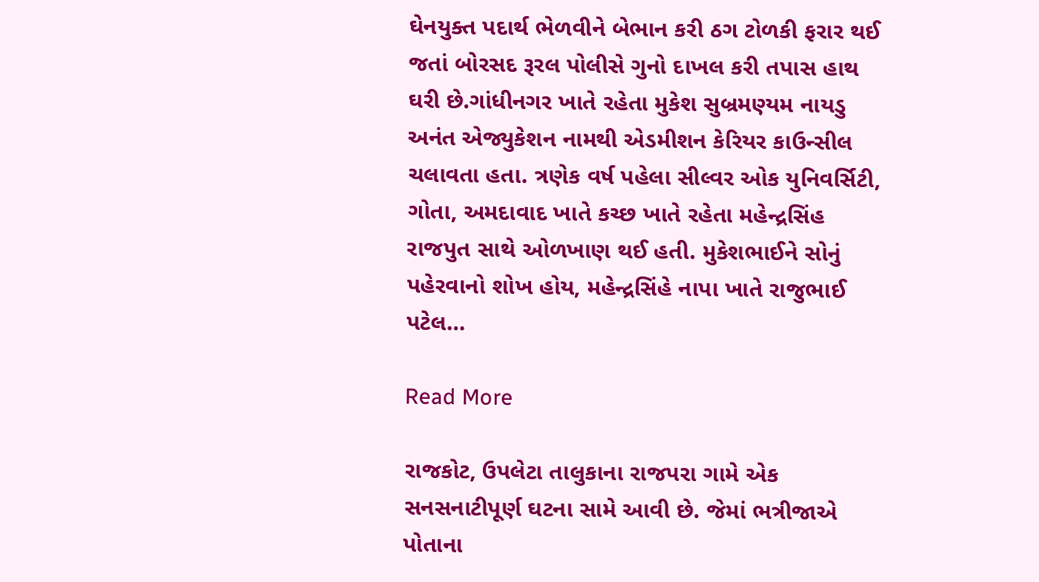ઘેનયુક્ત પદાર્થ ભેળવીને બેભાન કરી ઠગ ટોળકી ફરાર થઈ જતાં બોરસદ રૂરલ પોલીસે ગુનો દાખલ કરી તપાસ હાથ ઘરી છે.ગાંધીનગર ખાતે રહેતા મુકેશ સુબ્રમણ્યમ નાયડુ અનંત એજ્યુકેશન નામથી એડમીશન કેરિયર કાઉન્સીલ ચલાવતા હતા. ત્રણેક વર્ષ પહેલા સીલ્વર ઓક યુનિવર્સિટી, ગોતા, અમદાવાદ ખાતે કચ્છ ખાતે રહેતા મહેન્દ્રસિંહ રાજપુત સાથે ઓળખાણ થઈ હતી. મુકેશભાઈને સોનું પહેરવાનો શોખ હોય, મહેન્દ્રસિંહે નાપા ખાતે રાજુભાઈ પટેલ…

Read More

રાજકોટ, ઉપલેટા તાલુકાના રાજપરા ગામે એક સનસનાટીપૂર્ણ ઘટના સામે આવી છે. જેમાં ભત્રીજાએ પોતાના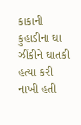કાકાની કુહાડીના ઘા ઝીંકીને ઘાતકી હત્યા કરી નાખી હતી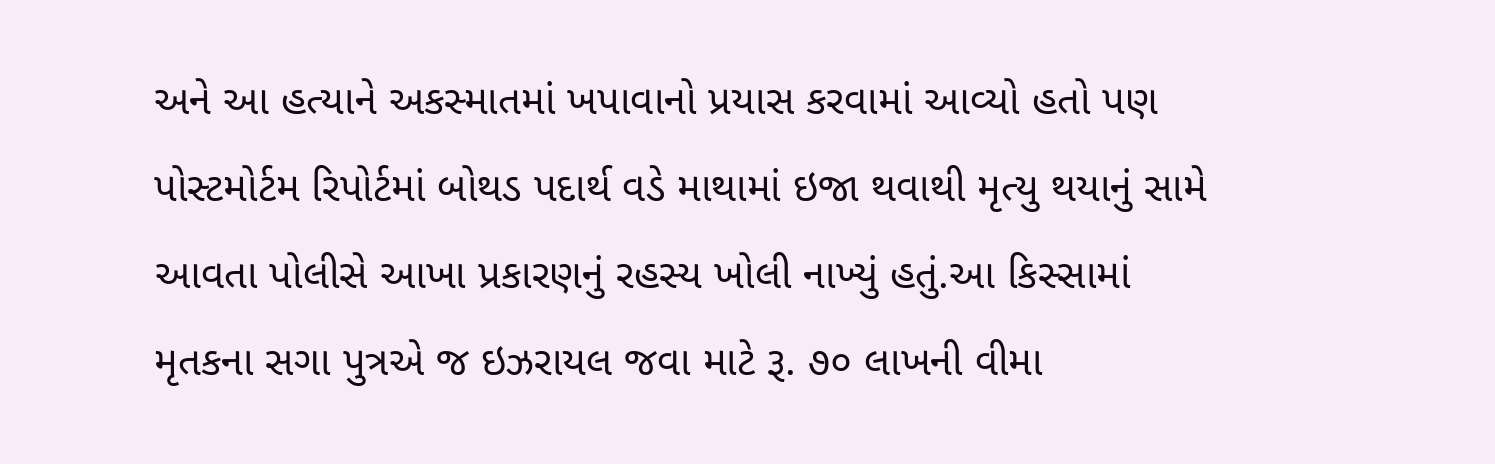અને આ હત્યાને અકસ્માતમાં ખપાવાનો પ્રયાસ કરવામાં આવ્યો હતો પણ પોસ્ટમોર્ટમ રિપોર્ટમાં બોથડ પદાર્થ વડે માથામાં ઇજા થવાથી મૃત્યુ થયાનું સામે આવતા પોલીસે આખા પ્રકારણનું રહસ્ય ખોલી નાખ્યું હતું.આ કિસ્સામાં મૃતકના સગા પુત્રએ જ ઇઝરાયલ જવા માટે રૂ. ૭૦ લાખની વીમા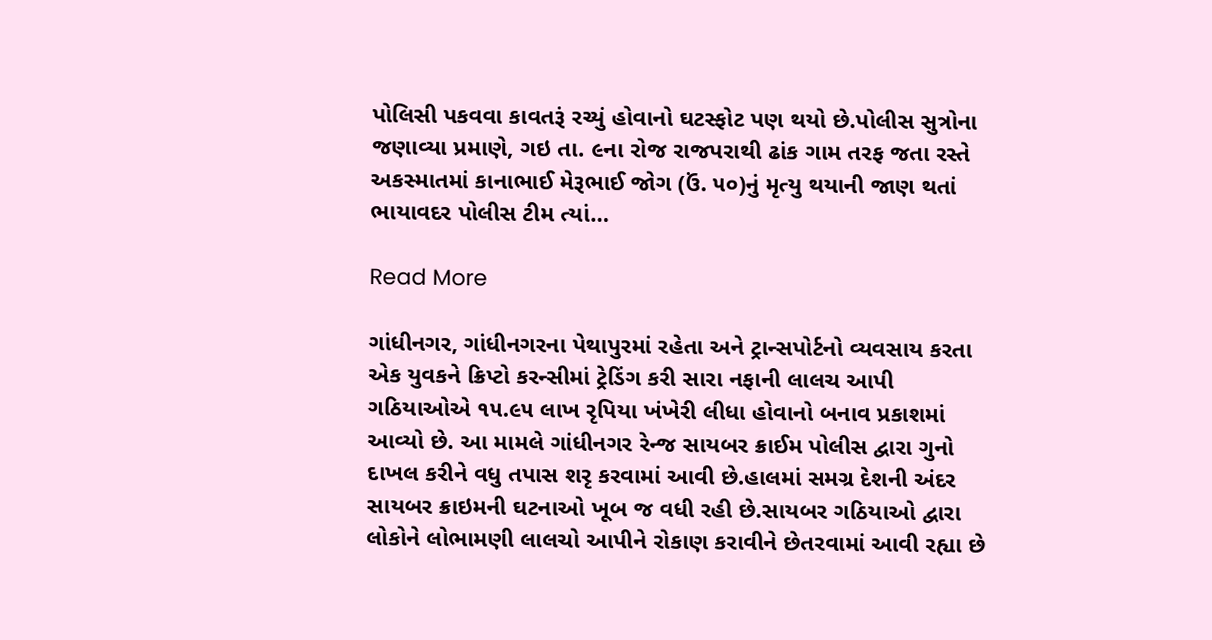પોલિસી પકવવા કાવતરૂં રચ્યું હોવાનો ઘટસ્ફોટ પણ થયો છે.પોલીસ સુત્રોના જણાવ્યા પ્રમાણે, ગઇ તા. ૯ના રોજ રાજપરાથી ઢાંક ગામ તરફ જતા રસ્તે અકસ્માતમાં કાનાભાઈ મેરૂભાઈ જોગ (ઉં. ૫૦)નું મૃત્યુ થયાની જાણ થતાં ભાયાવદર પોલીસ ટીમ ત્યાં…

Read More

ગાંધીનગર, ગાંધીનગરના પેથાપુરમાં રહેતા અને ટ્રાન્સપોર્ટનો વ્યવસાય કરતા એક યુવકને ક્રિપ્ટો કરન્સીમાં ટ્રેડિંગ કરી સારા નફાની લાલચ આપી ગઠિયાઓએ ૧૫.૯૫ લાખ રૃપિયા ખંખેરી લીધા હોવાનો બનાવ પ્રકાશમાં આવ્યો છે. આ મામલે ગાંધીનગર રેન્જ સાયબર ક્રાઈમ પોલીસ દ્વારા ગુનો દાખલ કરીને વધુ તપાસ શરૃ કરવામાં આવી છે.હાલમાં સમગ્ર દેશની અંદર સાયબર ક્રાઇમની ઘટનાઓ ખૂબ જ વધી રહી છે.સાયબર ગઠિયાઓ દ્વારા લોકોને લોભામણી લાલચો આપીને રોકાણ કરાવીને છેતરવામાં આવી રહ્યા છે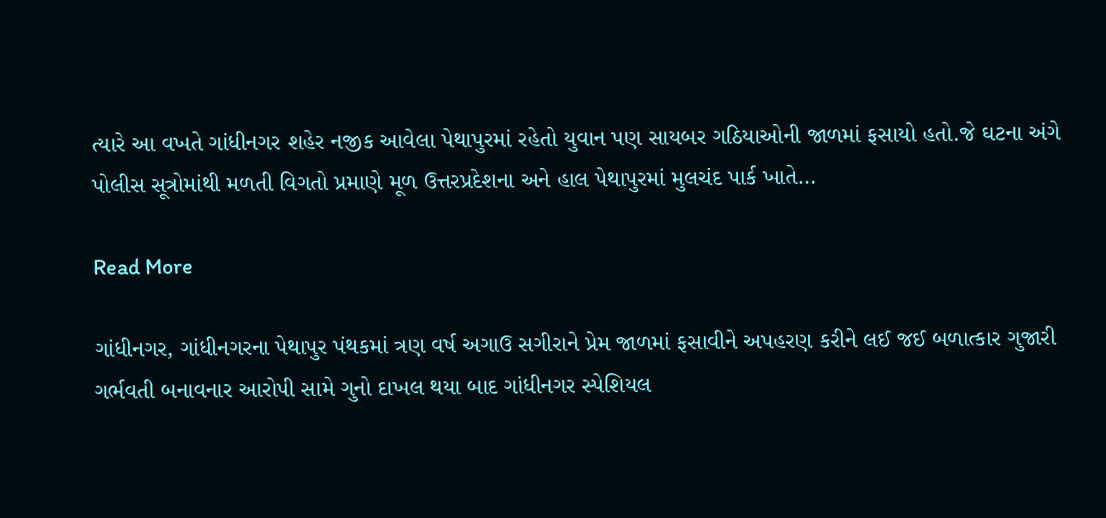ત્યારે આ વખતે ગાંધીનગર શહેર નજીક આવેલા પેથાપુરમાં રહેતો યુવાન પણ સાયબર ગઠિયાઓની જાળમાં ફસાયો હતો.જે ઘટના અંગે પોલીસ સૂત્રોમાંથી મળતી વિગતો પ્રમાણે મૂળ ઉત્તરપ્રદેશના અને હાલ પેથાપુરમાં મુલચંદ પાર્ક ખાતે…

Read More

ગાંધીનગર, ગાંધીનગરના પેથાપુર પંથકમાં ત્રણ વર્ષ અગાઉ સગીરાને પ્રેમ જાળમાં ફસાવીને અપહરણ કરીને લઈ જઈ બળાત્કાર ગુજારી ગર્ભવતી બનાવનાર આરોપી સામે ગુનો દાખલ થયા બાદ ગાંધીનગર સ્પેશિયલ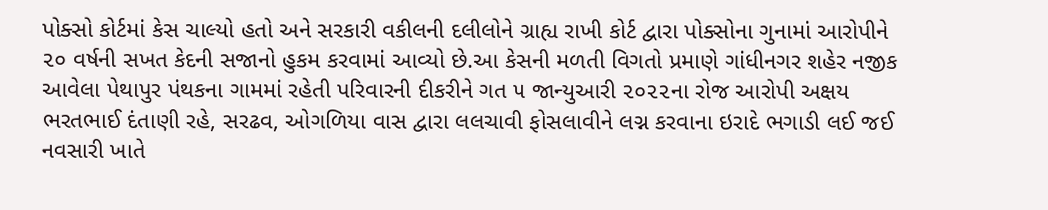પોક્સો કોર્ટમાં કેસ ચાલ્યો હતો અને સરકારી વકીલની દલીલોને ગ્રાહ્ય રાખી કોર્ટ દ્વારા પોક્સોના ગુનામાં આરોપીને ૨૦ વર્ષની સખત કેદની સજાનો હુકમ કરવામાં આવ્યો છે.આ કેસની મળતી વિગતો પ્રમાણે ગાંધીનગર શહેર નજીક આવેલા પેથાપુર પંથકના ગામમાં રહેતી પરિવારની દીકરીને ગત ૫ જાન્યુઆરી ૨૦૨૨ના રોજ આરોપી અક્ષય ભરતભાઈ દંતાણી રહે, સરઢવ, ઓગળિયા વાસ દ્વારા લલચાવી ફોસલાવીને લગ્ન કરવાના ઇરાદે ભગાડી લઈ જઈ નવસારી ખાતે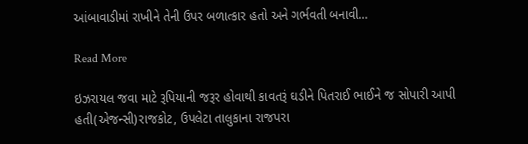આંબાવાડીમાં રાખીને તેની ઉપર બળાત્કાર હતો અને ગર્ભવતી બનાવી…

Read More

ઇઝરાયલ જવા માટે રૂપિયાની જરૂર હોવાથી કાવતરૂં ઘડીને પિતરાઈ ભાઈને જ સોપારી આપી હતી(એજન્સી)રાજકોટ, ઉપલેટા તાલુકાના રાજપરા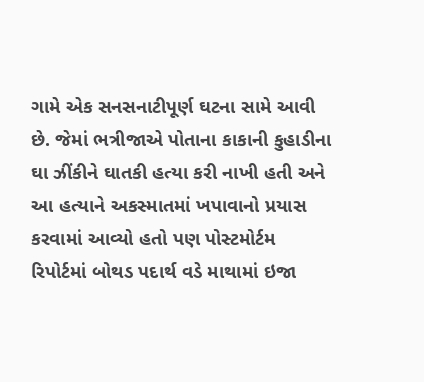ગામે એક સનસનાટીપૂર્ણ ઘટના સામે આવી છે. જેમાં ભત્રીજાએ પોતાના કાકાની કુહાડીના ઘા ઝીંકીને ઘાતકી હત્યા કરી નાખી હતી અને આ હત્યાને અકસ્માતમાં ખપાવાનો પ્રયાસ કરવામાં આવ્યો હતો પણ પોસ્ટમોર્ટમ રિપોર્ટમાં બોથડ પદાર્થ વડે માથામાં ઇજા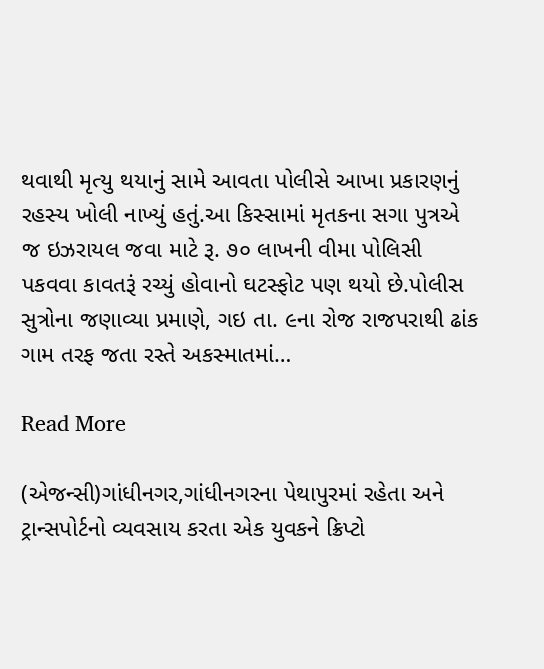થવાથી મૃત્યુ થયાનું સામે આવતા પોલીસે આખા પ્રકારણનું રહસ્ય ખોલી નાખ્યું હતું.આ કિસ્સામાં મૃતકના સગા પુત્રએ જ ઇઝરાયલ જવા માટે રૂ. ૭૦ લાખની વીમા પોલિસી પકવવા કાવતરૂં રચ્યું હોવાનો ઘટસ્ફોટ પણ થયો છે.પોલીસ સુત્રોના જણાવ્યા પ્રમાણે, ગઇ તા. ૯ના રોજ રાજપરાથી ઢાંક ગામ તરફ જતા રસ્તે અકસ્માતમાં…

Read More

(એજન્સી)ગાંધીનગર,ગાંધીનગરના પેથાપુરમાં રહેતા અને ટ્રાન્સપોર્ટનો વ્યવસાય કરતા એક યુવકને ક્રિપ્ટો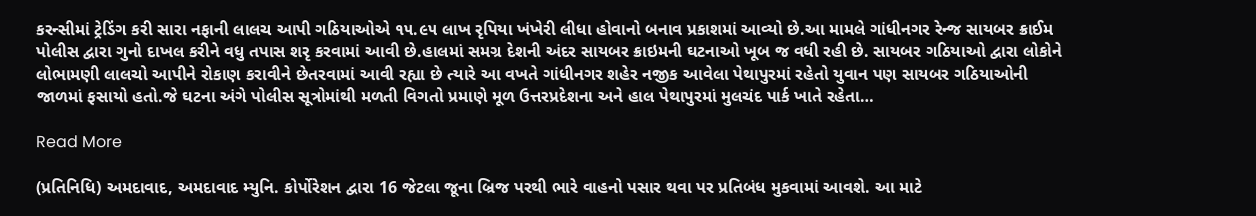કરન્સીમાં ટ્રેડિંગ કરી સારા નફાની લાલચ આપી ગઠિયાઓએ ૧૫.૯૫ લાખ રૃપિયા ખંખેરી લીધા હોવાનો બનાવ પ્રકાશમાં આવ્યો છે.આ મામલે ગાંધીનગર રેન્જ સાયબર ક્રાઈમ પોલીસ દ્વારા ગુનો દાખલ કરીને વધુ તપાસ શરૃ કરવામાં આવી છે.હાલમાં સમગ્ર દેશની અંદર સાયબર ક્રાઇમની ઘટનાઓ ખૂબ જ વધી રહી છે. સાયબર ગઠિયાઓ દ્વારા લોકોને લોભામણી લાલચો આપીને રોકાણ કરાવીને છેતરવામાં આવી રહ્યા છે ત્યારે આ વખતે ગાંધીનગર શહેર નજીક આવેલા પેથાપુરમાં રહેતો યુવાન પણ સાયબર ગઠિયાઓની જાળમાં ફસાયો હતો.જે ઘટના અંગે પોલીસ સૂત્રોમાંથી મળતી વિગતો પ્રમાણે મૂળ ઉત્તરપ્રદેશના અને હાલ પેથાપુરમાં મુલચંદ પાર્ક ખાતે રહેતા…

Read More

(પ્રતિનિધિ) અમદાવાદ, અમદાવાદ મ્યુનિ. કોર્પોરેશન દ્વારા 16 જેટલા જૂના બ્રિજ પરથી ભારે વાહનો પસાર થવા પર પ્રતિબંધ મુકવામાં આવશે. આ માટે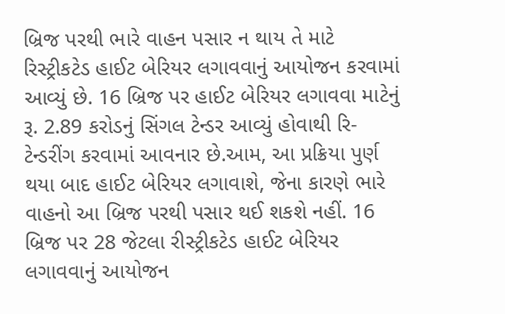બ્રિજ પરથી ભારે વાહન પસાર ન થાય તે માટે રિસ્ટ્રીકટેડ હાઈટ બેરિયર લગાવવાનું આયોજન કરવામાં આવ્યું છે. 16 બ્રિજ પર હાઈટ બેરિયર લગાવવા માટેનું રૂ. 2.89 કરોડનું સિંગલ ટેન્ડર આવ્યું હોવાથી રિ-ટેન્ડરીંગ કરવામાં આવનાર છે.આમ, આ પ્રક્રિયા પુર્ણ થયા બાદ હાઈટ બેરિયર લગાવાશે, જેના કારણે ભારે વાહનો આ બ્રિજ પરથી પસાર થઈ શકશે નહીં. 16 બ્રિજ પર 28 જેટલા રીસ્ટ્રીકટેડ હાઈટ બેરિયર લગાવવાનું આયોજન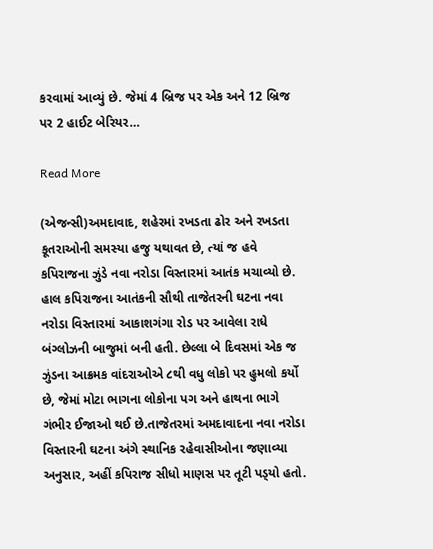કરવામાં આવ્યું છે. જેમાં 4 બ્રિજ પર એક અને 12 બ્રિજ પર 2 હાઈટ બેરિયર…

Read More

(એજન્સી)અમદાવાદ, શહેરમાં રખડતા ઢોર અને રખડતા કૂતરાઓની સમસ્યા હજુ યથાવત છે, ત્યાં જ હવે કપિરાજના ઝુંડે નવા નરોડા વિસ્તારમાં આતંક મચાવ્યો છે. હાલ કપિરાજના આતંકની સૌથી તાજેતરની ઘટના નવા નરોડા વિસ્તારમાં આકાશગંગા રોડ પર આવેલા રાધે બંગ્લોઝની બાજુમાં બની હતી. છેલ્લા બે દિવસમાં એક જ ઝુંડના આક્રમક વાંદરાઓએ ૮થી વધુ લોકો પર હુમલો કર્યો છે, જેમાં મોટા ભાગના લોકોના પગ અને હાથના ભાગે ગંભીર ઈજાઓ થઈ છે.તાજેતરમાં અમદાવાદના નવા નરોડા વિસ્તારની ઘટના અંગે સ્થાનિક રહેવાસીઓના જણાવ્યા અનુસાર, અહીં કપિરાજ સીધો માણસ પર તૂટી પડ્‌યો હતો.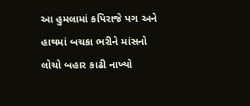આ હુમલામાં કપિરાજે પગ અને હાથમાં બચકા ભરીને માંસનો લોચો બહાર કાઢી નાખ્યો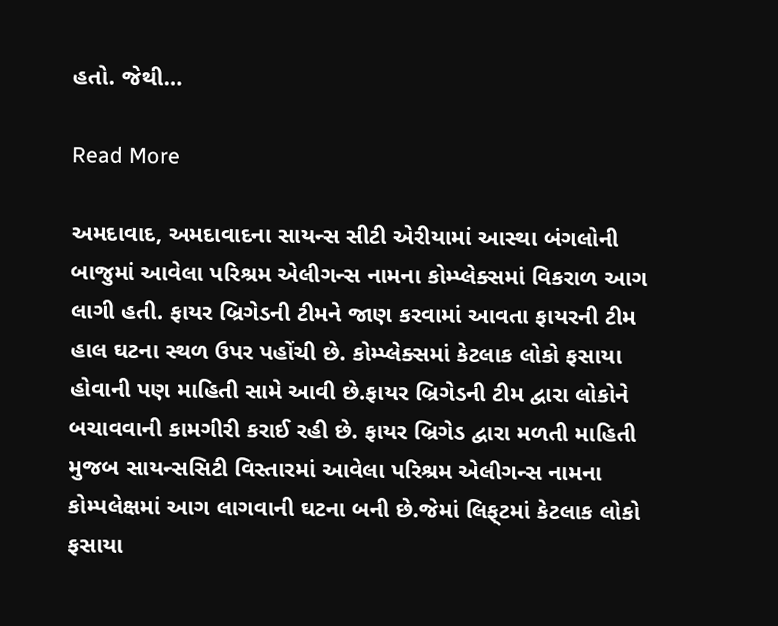હતો. જેથી…

Read More

અમદાવાદ, અમદાવાદના સાયન્સ સીટી એરીયામાં આસ્થા બંગલોની બાજુમાં આવેલા પરિશ્રમ એલીગન્સ નામના કોમ્પ્લેક્સમાં વિકરાળ આગ લાગી હતી. ફાયર બ્રિગેડની ટીમને જાણ કરવામાં આવતા ફાયરની ટીમ હાલ ઘટના સ્થળ ઉપર પહોંચી છે. કોમ્પ્લેક્સમાં કેટલાક લોકો ફસાયા હોવાની પણ માહિતી સામે આવી છે.ફાયર બ્રિગેડની ટીમ દ્વારા લોકોને બચાવવાની કામગીરી કરાઈ રહી છે. ફાયર બ્રિગેડ દ્વારા મળતી માહિતી મુજબ સાયન્સસિટી વિસ્તારમાં આવેલા પરિશ્રમ એલીગન્સ નામના કોમ્પલેક્ષમાં આગ લાગવાની ઘટના બની છે.જેમાં લિફ્‌ટમાં કેટલાક લોકો ફસાયા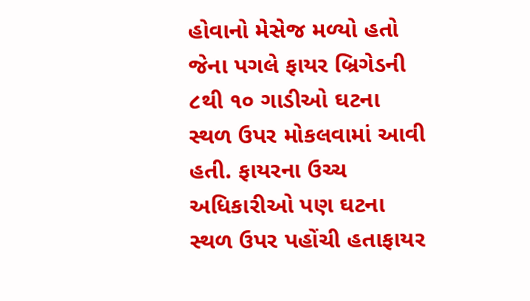હોવાનો મેસેજ મળ્યો હતો જેના પગલે ફાયર બ્રિગેડની ૮થી ૧૦ ગાડીઓ ઘટના સ્થળ ઉપર મોકલવામાં આવી હતી. ફાયરના ઉચ્ચ અધિકારીઓ પણ ઘટના સ્થળ ઉપર પહોંચી હતાફાયર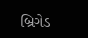બ્રિગેડ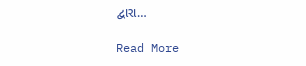દ્વારા…

Read More